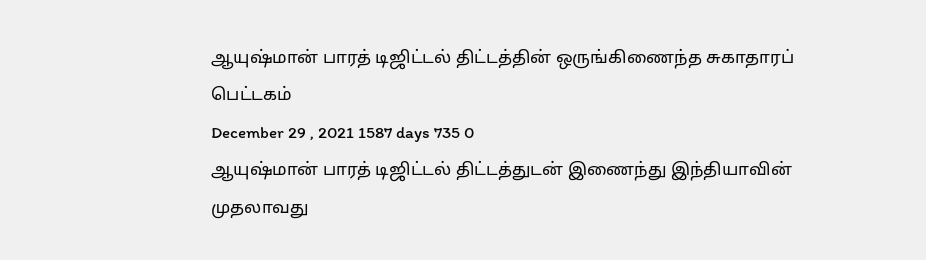ஆயுஷ்மான் பாரத் டிஜிட்டல் திட்டத்தின் ஒருங்கிணைந்த சுகாதாரப் பெட்டகம்
December 29 , 2021 1587 days 735 0
ஆயுஷ்மான் பாரத் டிஜிட்டல் திட்டத்துடன் இணைந்து இந்தியாவின் முதலாவது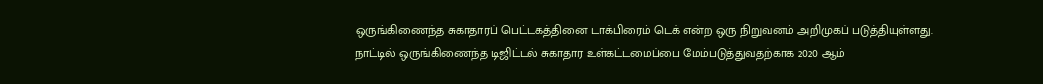ஒருங்கிணைந்த சுகாதாரப் பெட்டகத்தினை டாக்பிரைம் டெக் என்ற ஒரு நிறுவனம் அறிமுகப் படுத்தியுள்ளது.
நாட்டில் ஒருங்கிணைந்த டிஜிட்டல் சுகாதார உள்கட்டமைப்பை மேம்படுத்துவதற்காக 2020 ஆம்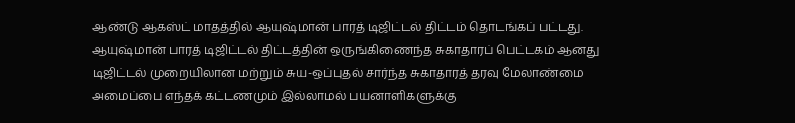ஆண்டு ஆகஸ்ட் மாதத்தில் ஆயுஷ்மான் பாரத் டிஜிட்டல் திட்டம் தொடங்கப் பட்டது.
ஆயுஷ்மான் பாரத் டிஜிட்டல் திட்டத்தின் ஒருங்கிணைந்த சுகாதாரப் பெட்டகம் ஆனது டிஜிட்டல் முறையிலான மற்றும் சுய-ஒப்புதல் சார்ந்த சுகாதாரத் தரவு மேலாண்மை அமைப்பை எந்தக் கட்டணமும் இல்லாமல் பயனாளிகளுக்கு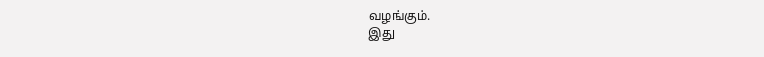வழங்கும்.
இது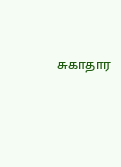சுகாதார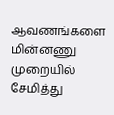ஆவணங்களை மின்னணு முறையில் சேமித்து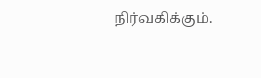நிர்வகிக்கும்.